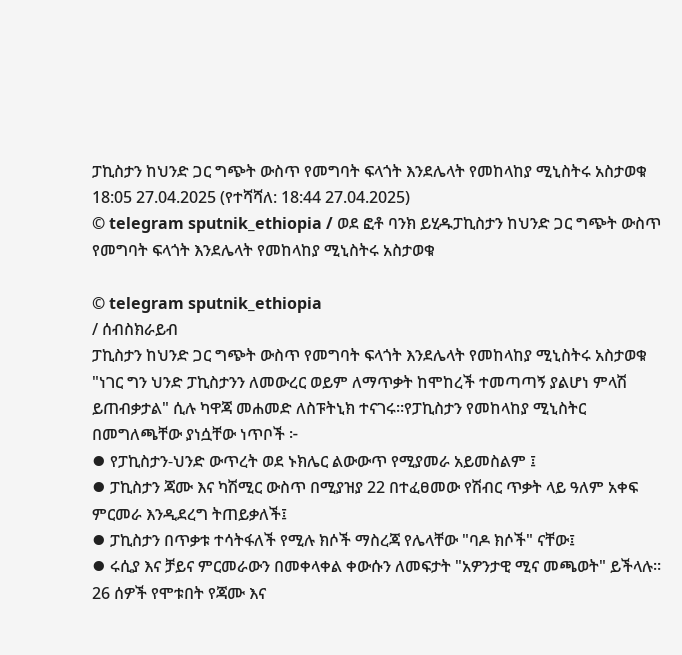ፓኪስታን ከህንድ ጋር ግጭት ውስጥ የመግባት ፍላጎት እንደሌላት የመከላከያ ሚኒስትሩ አስታወቁ
18:05 27.04.2025 (የተሻሻለ: 18:44 27.04.2025)
© telegram sputnik_ethiopia / ወደ ፎቶ ባንክ ይሂዱፓኪስታን ከህንድ ጋር ግጭት ውስጥ የመግባት ፍላጎት እንደሌላት የመከላከያ ሚኒስትሩ አስታወቁ

© telegram sputnik_ethiopia
/ ሰብስክራይብ
ፓኪስታን ከህንድ ጋር ግጭት ውስጥ የመግባት ፍላጎት እንደሌላት የመከላከያ ሚኒስትሩ አስታወቁ
"ነገር ግን ህንድ ፓኪስታንን ለመውረር ወይም ለማጥቃት ከሞከረች ተመጣጣኝ ያልሆነ ምላሽ ይጠብቃታል" ሲሉ ካዋጃ መሐመድ ለስፑትኒክ ተናገሩ።የፓኪስታን የመከላከያ ሚኒስትር በመግለጫቸው ያነሷቸው ነጥቦች ፦
⦁ የፓኪስታን-ህንድ ውጥረት ወደ ኑክሌር ልውውጥ የሚያመራ አይመስልም ፤
⦁ ፓኪስታን ጃሙ እና ካሽሚር ውስጥ በሚያዝያ 22 በተፈፀመው የሽብር ጥቃት ላይ ዓለም አቀፍ ምርመራ እንዲደረግ ትጠይቃለች፤
⦁ ፓኪስታን በጥቃቱ ተሳትፋለች የሚሉ ክሶች ማስረጃ የሌላቸው "ባዶ ክሶች" ናቸው፤
⦁ ሩሲያ እና ቻይና ምርመራውን በመቀላቀል ቀውሱን ለመፍታት "አዎንታዊ ሚና መጫወት" ይችላሉ።
26 ሰዎች የሞቱበት የጃሙ እና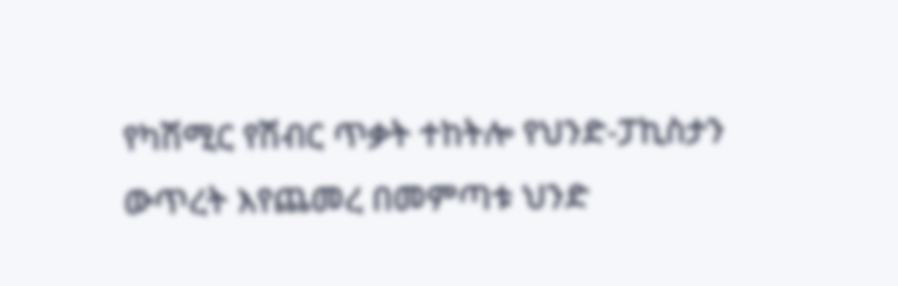የካሽሚር የሽብር ጥቃት ተከትሎ የህንድ-ፓኪስታን ውጥረት እየጨመረ በመምጣቱ ህንድ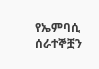የኤምባሲ ሰራተኞቿን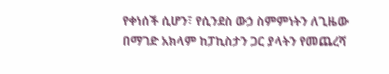የቀነሰች ሲሆን፣ የሲንደስ ውኃ ስምምነትን ለጊዜው በማገድ አክላም ከፓኪስታን ጋር ያላትን የመጨረሻ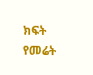ክፍት የመሬት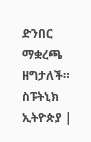ድንበር ማቋረጫ ዘግታለች።
ስፑትኒክ ኢትዮጵያ |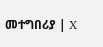መተግበሪያ | X